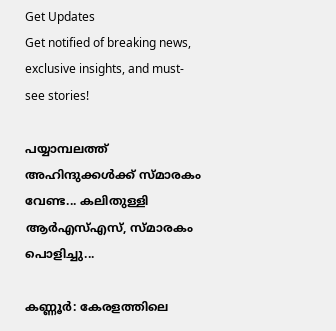Get Updates
Get notified of breaking news, exclusive insights, and must-see stories!

പയ്യാമ്പലത്ത് അഹിന്ദുക്കൾക്ക് സ്മാരകം വേണ്ട... കലിതുള്ളി ആർഎസ്എസ്, സ്മാരകം പൊളിച്ചു...

കണ്ണൂർ: കേരളത്തിലെ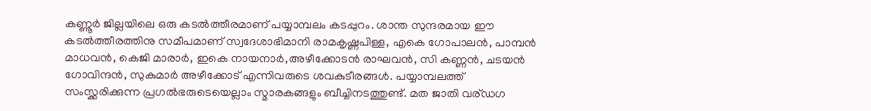കണ്ണൂർ ജില്ലയിലെ ഒരു കടൽത്തീരമാണ് പയ്യാമ്പലം കടപ്പുറം. ശാന്ത സുന്ദരമായ ഈ കടൽത്തീരത്തിനു സമീപമാണ് സ്വദേശാഭിമാനി രാമകൃഷ്ണപിള്ള, എകെ ഗോപാലൻ, പാമ്പൻ മാധവൻ, കെജി മാരാർ, ഇകെ നായനാർ,അഴീക്കോടൻ രാഘവൻ, സി കണ്ണൻ, ചടയൻ ഗോവിന്ദൻ, സുകുമാർ അഴീക്കോട് എന്നിവരുടെ ശവകുടീരങ്ങൾ. പയ്യാമ്പലത്ത് സംസ്ക്കരിക്കുന്ന പ്രഗൽഭരുടെയെല്ലാം സ്മാരകങ്ങളും ബീച്ചിനടത്തുണ്ട്. മത ജാതി വര്ഡഗ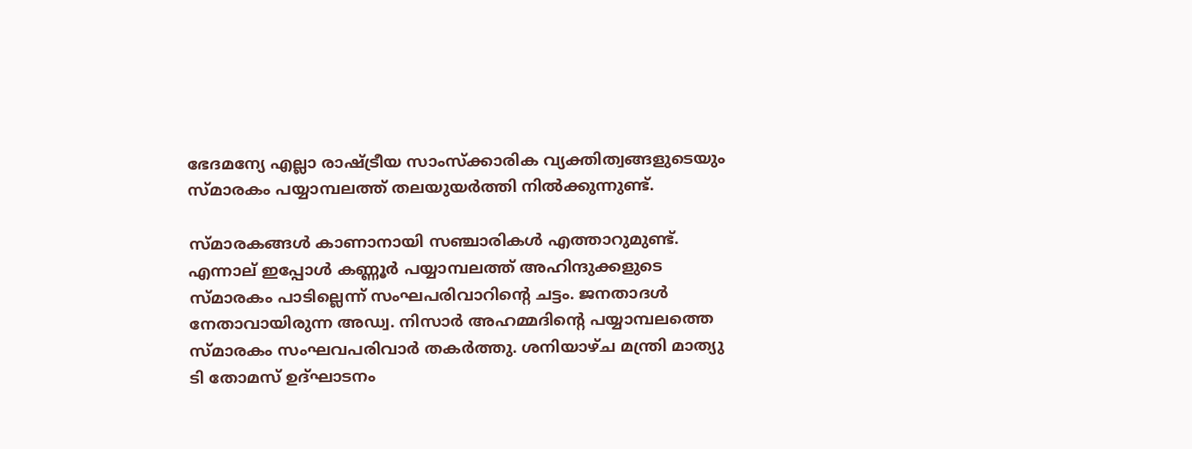ഭേദമന്യേ എല്ലാ രാഷ്ട്രീയ സാംസ്ക്കാരിക വ്യക്തിത്വങ്ങളുടെയും സ്മാരകം പയ്യാമ്പലത്ത് തലയുയർത്തി നിൽക്കുന്നുണ്ട്.

സ്മാരകങ്ങൾ കാണാനായി സഞ്ചാരികൾ എത്താറുമുണ്ട്. എന്നാല്‌ ഇപ്പോൾ കണ്ണൂർ പയ്യാമ്പലത്ത് അഹിന്ദുക്കളുടെ സ്മാരകം പാടില്ലെന്ന് സംഘപരിവാറിന്റെ ചട്ടം. ജനതാദൾ നേതാവായിരുന്ന അഡ്വ. നിസാർ അഹമ്മദിന്റെ പയ്യാമ്പലത്തെ സ്മാരകം സംഘവപരിവാർ തകർത്തു. ശനിയാഴ്ച മന്ത്രി മാത്യു ടി തോമസ് ഉദ്ഘാടനം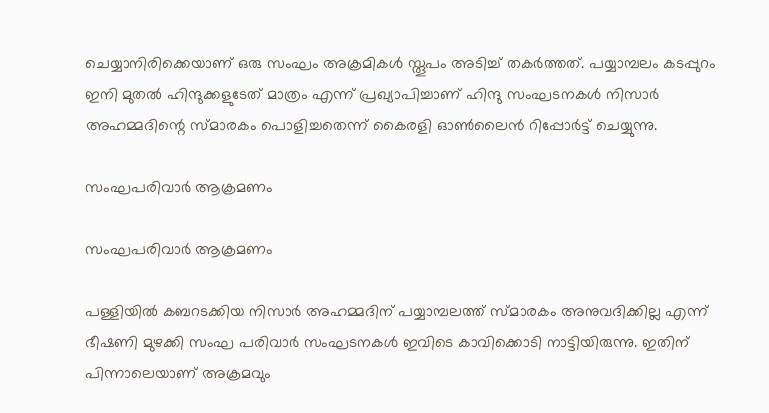ചെയ്യാനിരിക്കെയാണ് ഒരു സംഘം അക്രമികൾ സ്തൂപം അടിച്ച് തകർത്തത്. പയ്യാമ്പലം കടപ്പുറം ഇനി മുതൽ ഹിന്ദുക്കളുടേത് മാത്രം എന്ന് പ്രഖ്യാപിച്ചാണ് ഹിന്ദു സംഘടനകൾ നിസാർ അഹമ്മദിന്റെ സ്മാരകം പൊളിച്ചതെന്ന് കൈരളി ഓൺലൈൻ റിപ്പോർട്ട് ചെയ്യുന്നു.

സംഘപരിവാർ ആക്രമണം

സംഘപരിവാർ ആക്രമണം

പള്ളിയിൽ കബറടക്കിയ നിസാർ അഹമ്മദിന് പയ്യാമ്പലത്ത് സ്‌മാരകം അനുവദിക്കില്ല എന്ന് ഭീഷണി മുഴക്കി സംഘ പരിവാർ സംഘടനകൾ ഇവിടെ കാവിക്കൊടി നാട്ടിയിരുന്നു. ഇതിന് പിന്നാലെയാണ് അക്രമവും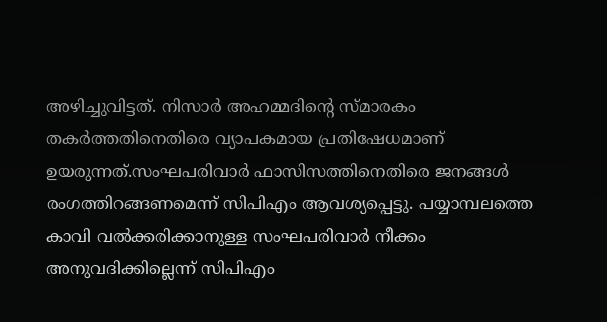അഴിച്ചുവിട്ടത്. നിസാർ അഹമ്മദിന്റെ സ്‌മാരകം തകർത്തതിനെതിരെ വ്യാപകമായ പ്രതിഷേധമാണ് ഉയരുന്നത്.സംഘപരിവാർ ഫാസിസത്തിനെതിരെ ജനങ്ങൾ രംഗത്തിറങ്ങണമെന്ന് സിപിഎം ആവശ്യപ്പെട്ടു. പയ്യാമ്പലത്തെ കാവി വൽക്കരിക്കാനുള്ള സംഘപരിവാർ നീക്കം അനുവദിക്കില്ലെന്ന് സിപിഎം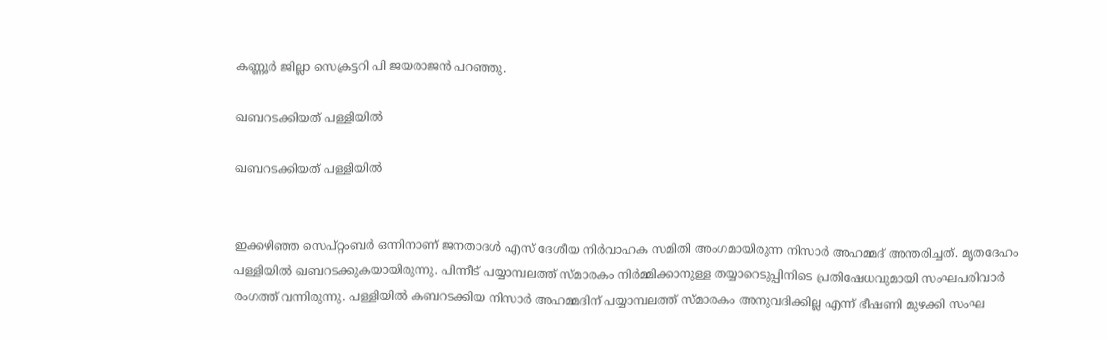കണ്ണൂർ ജില്ലാ സെക്രട്ടറി പി ജയരാജൻ പറഞ്ഞു.

ഖബറടക്കിയത് പള്ളിയിൽ

ഖബറടക്കിയത് പള്ളിയിൽ


ഇക്കഴിഞ്ഞ സെപ്റ്റംബർ ഒന്നിനാണ് ജനതാദൾ എസ് ദേശീയ നിർവാഹക സമിതി അംഗമായിരുന്ന നിസാർ അഹമ്മദ് അന്തരിച്ചത്. മൃതദേഹം പള്ളിയിൽ ഖബറടക്കുകയായിരുന്നു. പിന്നീട് പയ്യാമ്പലത്ത് സ്മാരകം നിർമ്മിക്കാനുള്ള തയ്യാറെടുപ്പിനിടെ പ്രതിഷേധവുമായി സംഘപരിവാർ രംഗത്ത് വന്നിരുന്നു. പള്ളിയിൽ കബറടക്കിയ നിസാർ അഹമ്മദിന് പയ്യാമ്പലത്ത് സ്‌മാരകം അനുവദിക്കില്ല എന്ന് ഭീഷണി മുഴക്കി സംഘ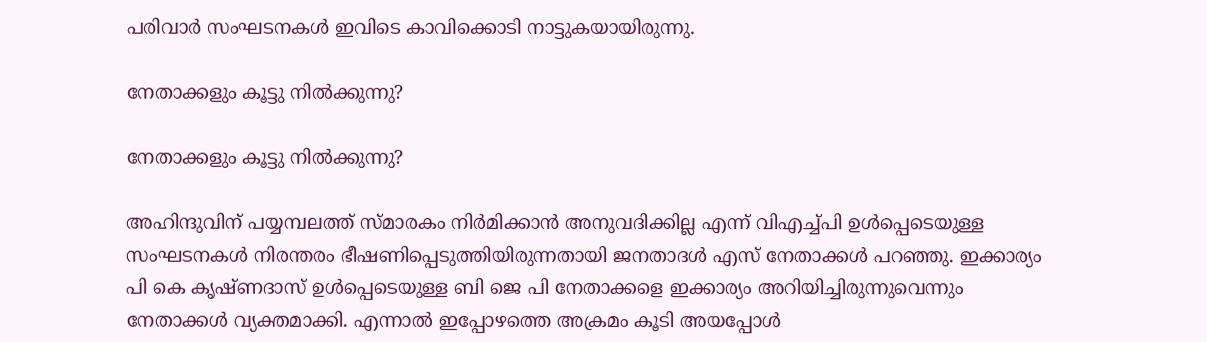പരിവാർ സംഘടനകൾ ഇവിടെ കാവിക്കൊടി നാട്ടുകയായിരുന്നു.

നേതാക്കളും കൂട്ടു നിൽക്കുന്നു?

നേതാക്കളും കൂട്ടു നിൽക്കുന്നു?

അഹിന്ദുവിന് പയ്യമ്പലത്ത് സ്മാരകം നിർമിക്കാൻ അനുവദിക്കില്ല എന്ന് വിഎച്ച്പി ഉൾപ്പെടെയുള്ള സംഘടനകൾ നിരന്തരം ഭീഷണിപ്പെടുത്തിയിരുന്നതായി ജനതാദൾ എസ് നേതാക്കൾ പറഞ്ഞു. ഇക്കാര്യം പി കെ കൃഷ്ണദാസ് ഉൾപ്പെടെയുള്ള ബി ജെ പി നേതാക്കളെ ഇക്കാര്യം അറിയിച്ചിരുന്നുവെന്നും നേതാക്കൾ വ്യക്തമാക്കി. എന്നാൽ ഇപ്പോഴത്തെ അക്രമം കൂടി അയപ്പോൾ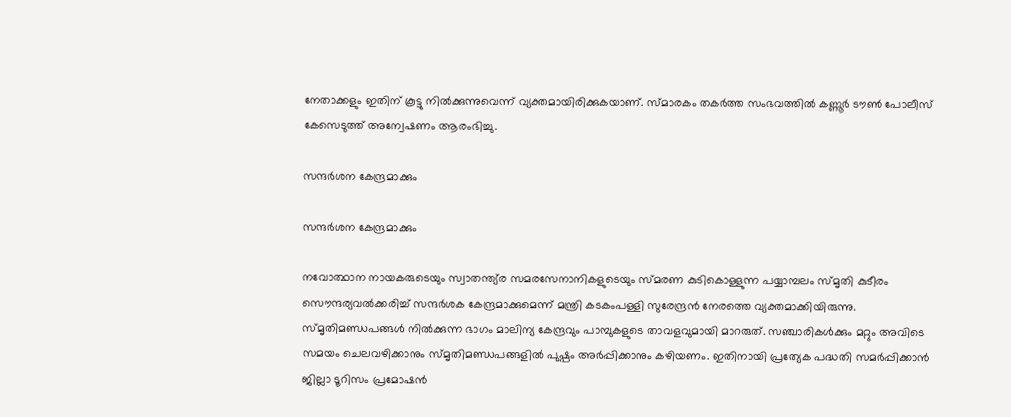നേതാക്കളും ഇതിന് കൂട്ടു നിൽക്കുന്നുവെന്ന് വ്യക്തമായിരിക്കുകയാണ്. സ്മാരകം തകർത്ത സംഭവത്തിൽ കണ്ണൂർ ടൗൺ പോലീസ് കേസെടുത്ത് അന്വേഷണം ആരംഭിച്ചു.

സന്ദർശന കേന്ദ്രമാക്കും

സന്ദർശന കേന്ദ്രമാക്കും

നവോത്ഥാന നായകരുടെയും സ്വാതന്ത്യ്ര സമരസേനാനികളുടെയും സ്മരണ കുടികൊള്ളുന്ന പയ്യാമ്പലം സ്മൃതി കുടീരം സൌന്ദര്യവല്‍ക്കരിച്ച് സന്ദര്‍ശക കേന്ദ്രമാക്കുമെന്ന് മന്ത്രി കടകംപള്ളി സുരേന്ദ്രന്‍ നേരത്തെ വ്യക്തമാക്കിയിരുന്നു. സ്മൃതിമണ്ഡപങ്ങള്‍ നില്‍ക്കുന്ന ഭാഗം മാലിന്യ കേന്ദ്രവും പാമ്പുകളുടെ താവളവുമായി മാറരുത്. സഞ്ചാരികള്‍ക്കും മറ്റും അവിടെ സമയം ചെലവഴിക്കാനും സ്മൃതിമണ്ഡപങ്ങളില്‍ പുഷ്പം അര്‍പ്പിക്കാനും കഴിയണം. ഇതിനായി പ്രത്യേക പദ്ധതി സമര്‍പ്പിക്കാന്‍ ജില്ലാ ടൂറിസം പ്രമോഷന്‍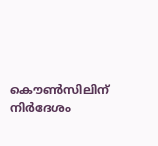കൌണ്‍സിലിന് നിര്‍ദേശം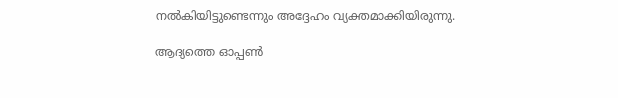നല്‍കിയിട്ടുണ്ടെന്നും അദ്ദേഹം വ്യക്തമാക്കിയിരുന്നു.

ആദ്യത്തെ ഓപ്പൺ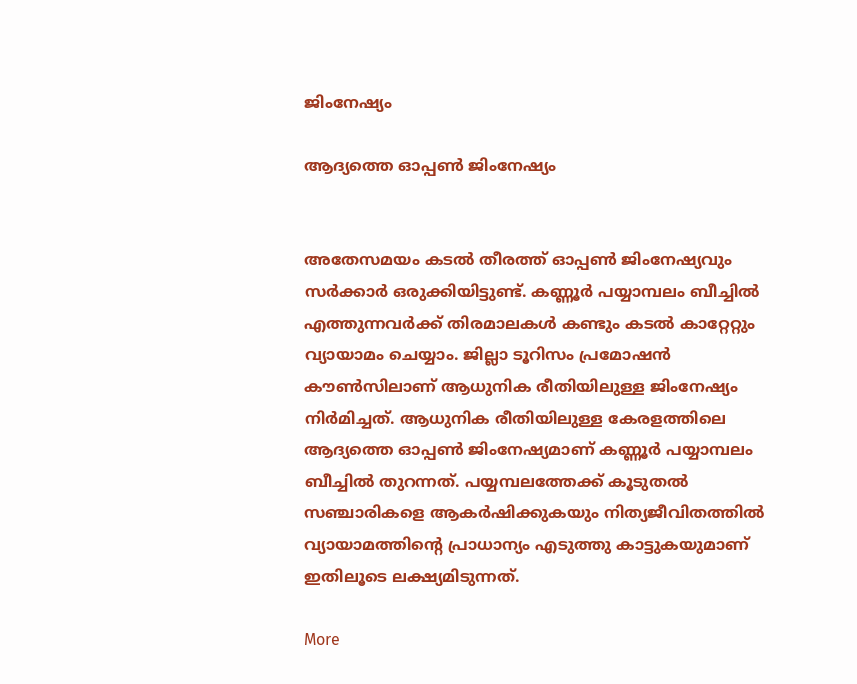ജിംനേഷ്യം

ആദ്യത്തെ ഓപ്പൺ ജിംനേഷ്യം


അതേസമയം കടൽ തീരത്ത് ഓപ്പൺ ജിംനേഷ്യവും സർക്കാർ ഒരുക്കിയിട്ടുണ്ട്. കണ്ണൂർ പയ്യാമ്പലം ബീച്ചിൽ എത്തുന്നവർക്ക് തിരമാലകൾ കണ്ടും കടൽ കാറ്റേറ്റും വ്യായാമം ചെയ്യാം. ജില്ലാ ടൂറിസം പ്രമോഷൻ കൗൺസിലാണ് ആധുനിക രീതിയിലുള്ള ജിംനേഷ്യം നിർമിച്ചത്. ആധുനിക രീതിയിലുള്ള കേരളത്തിലെ ആദ്യത്തെ ഓപ്പൺ ജിംനേഷ്യമാണ് കണ്ണൂർ പയ്യാമ്പലം ബീച്ചിൽ തുറന്നത്. പയ്യമ്പലത്തേക്ക് കൂടുതൽ സഞ്ചാരികളെ ആകർഷിക്കുകയും നിത്യജീവിതത്തിൽ വ്യായാമത്തിന്റെ പ്രാധാന്യം എടുത്തു കാട്ടുകയുമാണ് ഇതിലൂടെ ലക്ഷ്യമിടുന്നത്.

More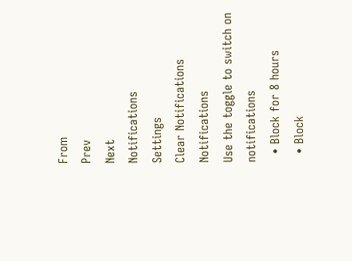From
Prev
Next
Notifications
Settings
Clear Notifications
Notifications
Use the toggle to switch on notifications
  • Block for 8 hours
  • Block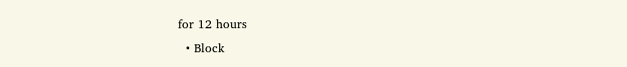for 12 hours
  • Block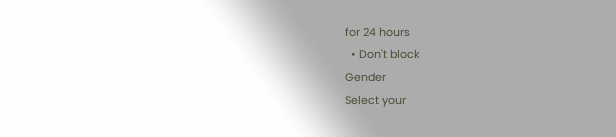for 24 hours
  • Don't block
Gender
Select your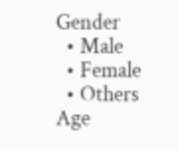Gender
  • Male
  • Female
  • Others
Age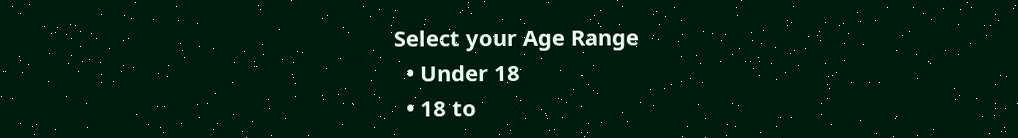Select your Age Range
  • Under 18
  • 18 to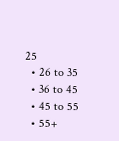25
  • 26 to 35
  • 36 to 45
  • 45 to 55
  • 55+